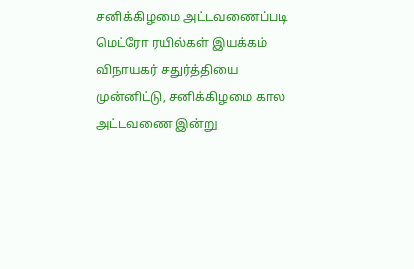சனிக்கிழமை அட்டவணைப்படி மெட்ரோ ரயில்கள் இயக்கம்
விநாயகர் சதுர்த்தியை முன்னிட்டு, சனிக்கிழமை கால அட்டவணை இன்று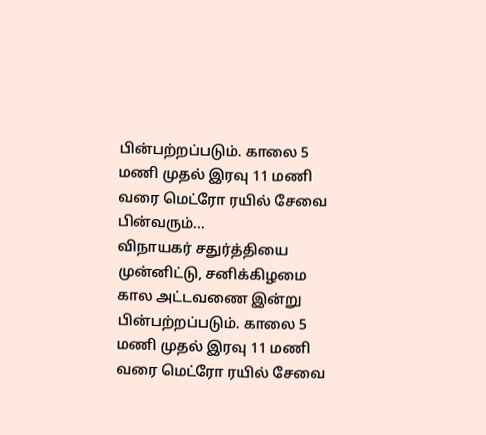பின்பற்றப்படும். காலை 5 மணி முதல் இரவு 11 மணி வரை மெட்ரோ ரயில் சேவை பின்வரும்...
விநாயகர் சதுர்த்தியை முன்னிட்டு, சனிக்கிழமை கால அட்டவணை இன்று பின்பற்றப்படும். காலை 5 மணி முதல் இரவு 11 மணி வரை மெட்ரோ ரயில் சேவை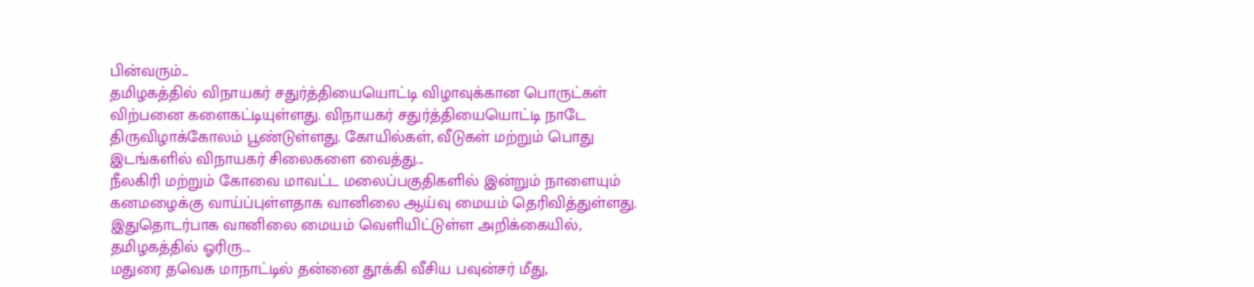பின்வரும்...
தமிழகத்தில் விநாயகர் சதுர்த்தியையொட்டி விழாவுக்கான பொருட்கள் விற்பனை களைகட்டியுள்ளது. விநாயகர் சதுர்த்தியையொட்டி நாடே திருவிழாக்கோலம் பூண்டுள்ளது. கோயில்கள், வீடுகள் மற்றும் பொது இடங்களில் விநாயகர் சிலைகளை வைத்து...
நீலகிரி மற்றும் கோவை மாவட்ட மலைப்பகுதிகளில் இன்றும் நாளையும் கனமழைக்கு வாய்ப்புள்ளதாக வானிலை ஆய்வு மையம் தெரிவித்துள்ளது. இதுதொடர்பாக வானிலை மையம் வெளியிட்டுள்ள அறிக்கையில், தமிழகத்தில் ஓரிரு...
மதுரை தவெக மாநாட்டில் தன்னை தூக்கி வீசிய பவுன்சர் மீது,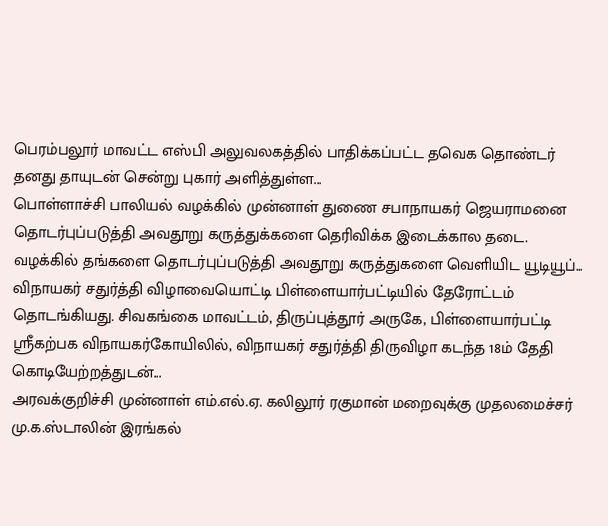பெரம்பலூர் மாவட்ட எஸ்பி அலுவலகத்தில் பாதிக்கப்பட்ட தவெக தொண்டர் தனது தாயுடன் சென்று புகார் அளித்துள்ள...
பொள்ளாச்சி பாலியல் வழக்கில் முன்னாள் துணை சபாநாயகர் ஜெயராமனை தொடர்புப்படுத்தி அவதூறு கருத்துக்களை தெரிவிக்க இடைக்கால தடை. வழக்கில் தங்களை தொடர்புப்படுத்தி அவதூறு கருத்துகளை வெளியிட யூடியூப்...
விநாயகர் சதுர்த்தி விழாவையொட்டி பிள்ளையார்பட்டியில் தேரோட்டம் தொடங்கியது. சிவகங்கை மாவட்டம், திருப்புத்தூர் அருகே, பிள்ளையார்பட்டி ஸ்ரீகற்பக விநாயகர்கோயிலில், விநாயகர் சதுர்த்தி திருவிழா கடந்த 18ம் தேதி கொடியேற்றத்துடன்...
அரவக்குறிச்சி முன்னாள் எம்.எல்.ஏ. கலிலூர் ரகுமான் மறைவுக்கு முதலமைச்சர் மு.க.ஸ்டாலின் இரங்கல்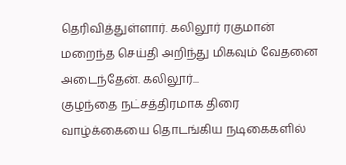தெரிவித்துள்ளார். கலிலூர் ரகுமான் மறைந்த செய்தி அறிந்து மிகவும் வேதனை அடைந்தேன். கலிலூர்...
குழந்தை நட்சத்திரமாக திரை வாழ்க்கையை தொடங்கிய நடிகைகளில்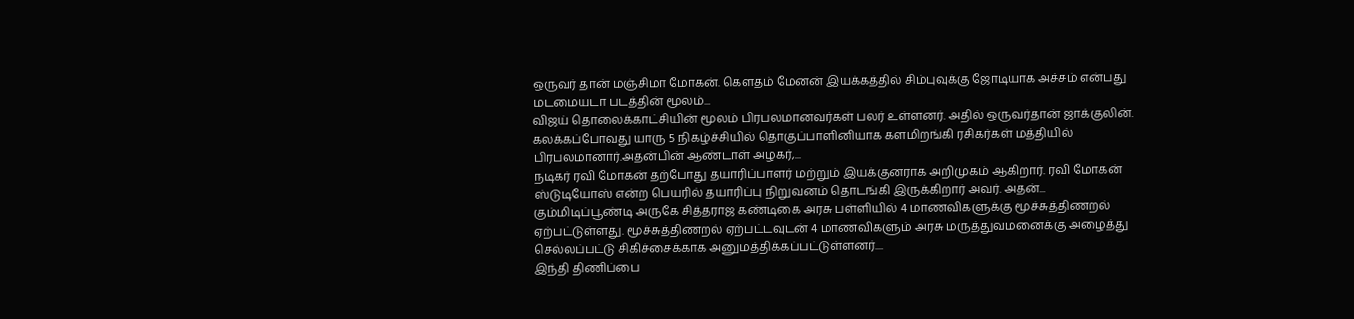ஒருவர் தான் மஞ்சிமா மோகன். கௌதம் மேனன் இயக்கத்தில் சிம்புவுக்கு ஜோடியாக அச்சம் என்பது மடமையடா படத்தின் மூலம்...
விஜய் தொலைக்காட்சியின் மூலம் பிரபலமானவர்கள் பலர் உள்ளனர். அதில் ஒருவர்தான் ஜாக்குலின். கலக்கப்போவது யாரு 5 நிகழ்ச்சியில் தொகுப்பாளினியாக களமிறங்கி ரசிகர்கள் மத்தியில் பிரபலமானார்.அதன்பின் ஆண்டாள் அழகர்,...
நடிகர் ரவி மோகன் தற்போது தயாரிப்பாளர் மற்றும் இயக்குனராக அறிமுகம் ஆகிறார். ரவி மோகன் ஸ்டுடியோஸ் என்ற பெயரில் தயாரிப்பு நிறுவனம் தொடங்கி இருக்கிறார் அவர். அதன்...
கும்மிடிப்பூண்டி அருகே சித்தராஜ கண்டிகை அரசு பள்ளியில் 4 மாணவிகளுக்கு மூச்சுத்திணறல் ஏற்பட்டுள்ளது. மூச்சுத்திணறல் ஏற்பட்டவுடன் 4 மாணவிகளும் அரசு மருத்துவமனைக்கு அழைத்து செல்லப்பட்டு சிகிச்சைக்காக அனுமத்திக்கப்பட்டுள்ளனர்....
இந்தி திணிப்பை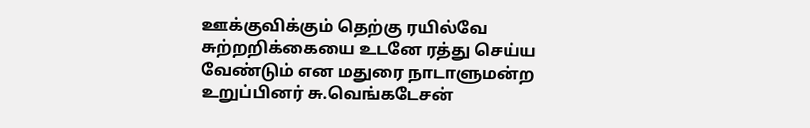ஊக்குவிக்கும் தெற்கு ரயில்வே சுற்றறிக்கையை உடனே ரத்து செய்ய வேண்டும் என மதுரை நாடாளுமன்ற உறுப்பினர் சு.வெங்கடேசன்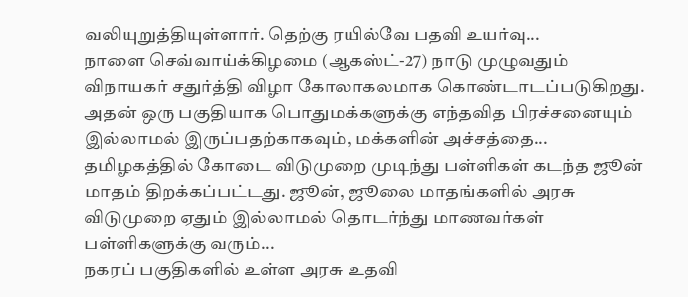வலியுறுத்தியுள்ளார். தெற்கு ரயில்வே பதவி உயர்வு...
நாளை செவ்வாய்க்கிழமை (ஆகஸ்ட்-27) நாடு முழுவதும் விநாயகர் சதுர்த்தி விழா கோலாகலமாக கொண்டாடப்படுகிறது. அதன் ஒரு பகுதியாக பொதுமக்களுக்கு எந்தவித பிரச்சனையும் இல்லாமல் இருப்பதற்காகவும், மக்களின் அச்சத்தை...
தமிழகத்தில் கோடை விடுமுறை முடிந்து பள்ளிகள் கடந்த ஜூன் மாதம் திறக்கப்பட்டது. ஜூன், ஜூலை மாதங்களில் அரசு விடுமுறை ஏதும் இல்லாமல் தொடர்ந்து மாணவர்கள் பள்ளிகளுக்கு வரும்...
நகரப் பகுதிகளில் உள்ள அரசு உதவி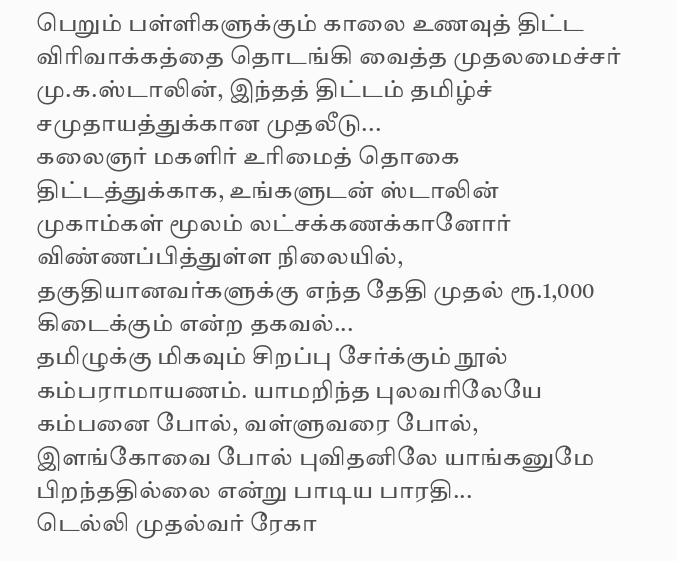பெறும் பள்ளிகளுக்கும் காலை உணவுத் திட்ட விரிவாக்கத்தை தொடங்கி வைத்த முதலமைச்சர் மு.க.ஸ்டாலின், இந்தத் திட்டம் தமிழ்ச் சமுதாயத்துக்கான முதலீடு...
கலைஞர் மகளிர் உரிமைத் தொகை திட்டத்துக்காக, உங்களுடன் ஸ்டாலின் முகாம்கள் மூலம் லட்சக்கணக்கானோர் விண்ணப்பித்துள்ள நிலையில், தகுதியானவர்களுக்கு எந்த தேதி முதல் ரூ.1,000 கிடைக்கும் என்ற தகவல்...
தமிழுக்கு மிகவும் சிறப்பு சேர்க்கும் நூல் கம்பராமாயணம். யாமறிந்த புலவரிலேயே கம்பனை போல், வள்ளுவரை போல், இளங்கோவை போல் புவிதனிலே யாங்கனுமே பிறந்ததில்லை என்று பாடிய பாரதி...
டெல்லி முதல்வர் ரேகா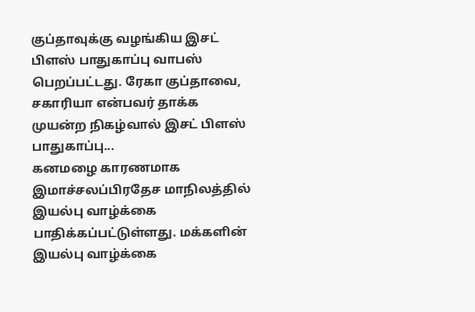குப்தாவுக்கு வழங்கிய இசட் பிளஸ் பாதுகாப்பு வாபஸ் பெறப்பட்டது. ரேகா குப்தாவை, சகாரியா என்பவர் தாக்க முயன்ற நிகழ்வால் இசட் பிளஸ் பாதுகாப்பு...
கனமழை காரணமாக இமாச்சலப்பிரதேச மாநிலத்தில் இயல்பு வாழ்க்கை பாதிக்கப்பட்டுள்ளது. மக்களின் இயல்பு வாழ்க்கை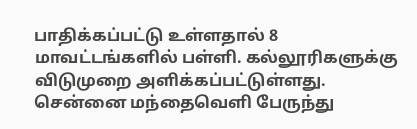பாதிக்கப்பட்டு உள்ளதால் 8 மாவட்டங்களில் பள்ளி. கல்லூரிகளுக்கு விடுமுறை அளிக்கப்பட்டுள்ளது.
சென்னை மந்தைவெளி பேருந்து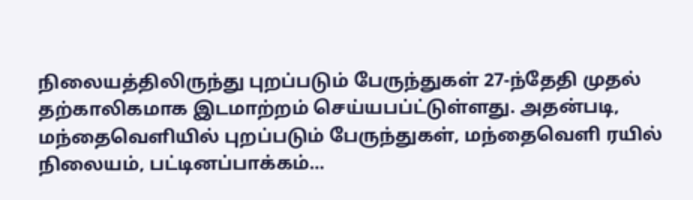நிலையத்திலிருந்து புறப்படும் பேருந்துகள் 27-ந்தேதி முதல் தற்காலிகமாக இடமாற்றம் செய்யபப்ட்டுள்ளது. அதன்படி, மந்தைவெளியில் புறப்படும் பேருந்துகள், மந்தைவெளி ரயில் நிலையம், பட்டினப்பாக்கம்...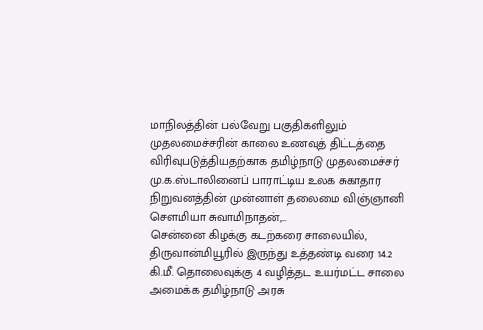மாநிலத்தின் பல்வேறு பகுதிகளிலும் முதலமைச்சரின் காலை உணவுத் திட்டத்தை விரிவுபடுத்தியதற்காக தமிழ்நாடு முதலமைச்சர் மு.க.ஸ்டாலினைப் பாராட்டிய உலக சுகாதார நிறுவனத்தின் முன்னாள் தலைமை விஞ்ஞானி சௌமியா சுவாமிநாதன்,...
சென்னை கிழக்கு கடற்கரை சாலையில், திருவான்மியூரில் இருந்து உத்தண்டி வரை 14.2 கி.மீ. தொலைவுக்கு 4 வழித்தட உயர்மட்ட சாலை அமைக்க தமிழ்நாடு அரசு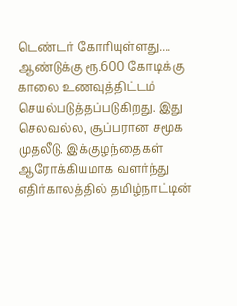டெண்டர் கோரியுள்ளது....
ஆண்டுக்கு ரூ.600 கோடிக்கு காலை உணவுத்திட்டம் செயல்படுத்தப்படுகிறது. இது செலவல்ல, சூப்பரான சமூக முதலீடு. இக்குழந்தைகள் ஆரோக்கியமாக வளர்ந்து எதிர்காலத்தில் தமிழ்நாட்டின்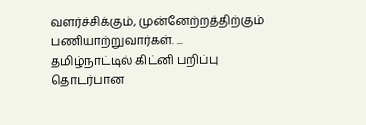வளர்ச்சிக்கும், முன்னேற்றத்திற்கும் பணியாற்றுவார்கள். ...
தமிழ்நாட்டில் கிட்னி பறிப்பு தொடர்பான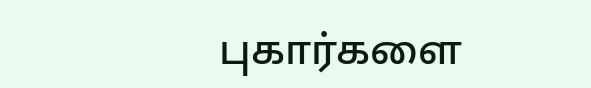புகார்களை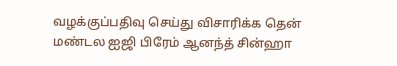வழக்குப்பதிவு செய்து விசாரிக்க தென் மண்டல ஐஜி பிரேம் ஆனந்த் சின்ஹா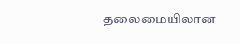தலைமையிலான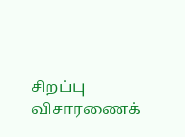சிறப்பு விசாரணைக்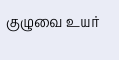குழுவை உயர்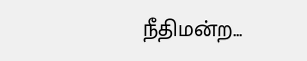நீதிமன்ற...